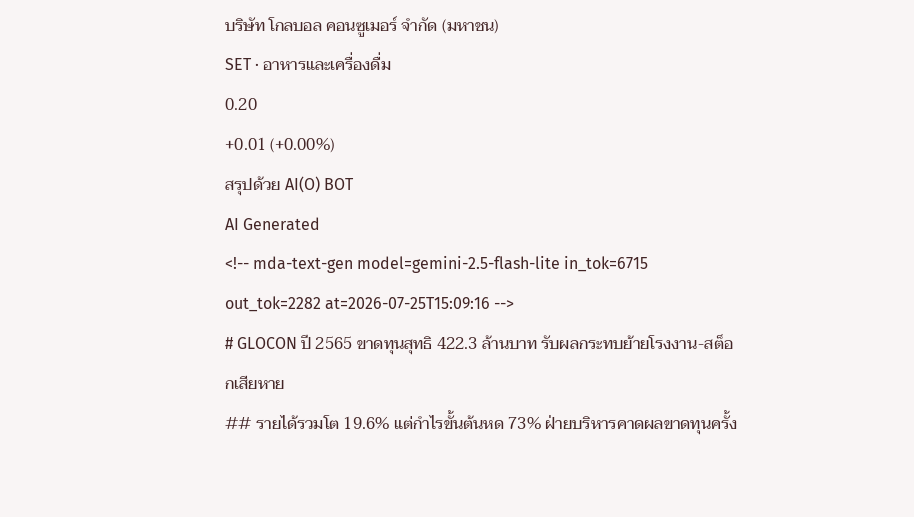บริษัท โกลบอล คอนซูเมอร์ จำกัด (มหาชน)
SET · อาหารและเครื่องดื่ม
0.20
+0.01 (+0.00%)
สรุปด้วย AI(O) BOT
AI Generated
<!-- mda-text-gen model=gemini-2.5-flash-lite in_tok=6715 out_tok=2282 at=2026-07-25T15:09:16 -->
# GLOCON ปี 2565 ขาดทุนสุทธิ 422.3 ล้านบาท รับผลกระทบย้ายโรงงาน-สต็อกเสียหาย
## รายได้รวมโต 19.6% แต่กำไรขั้นต้นหด 73% ฝ่ายบริหารคาดผลขาดทุนครั้ง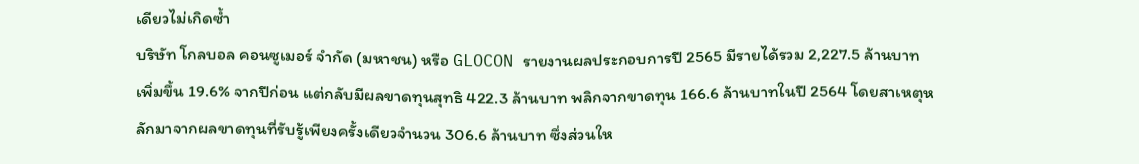เดียวไม่เกิดซ้ำ
บริษัท โกลบอล คอนซูเมอร์ จำกัด (มหาชน) หรือ GLOCON รายงานผลประกอบการปี 2565 มีรายได้รวม 2,227.5 ล้านบาท เพิ่มขึ้น 19.6% จากปีก่อน แต่กลับมีผลขาดทุนสุทธิ 422.3 ล้านบาท พลิกจากขาดทุน 166.6 ล้านบาทในปี 2564 โดยสาเหตุหลักมาจากผลขาดทุนที่รับรู้เพียงครั้งเดียวจำนวน 306.6 ล้านบาท ซึ่งส่วนให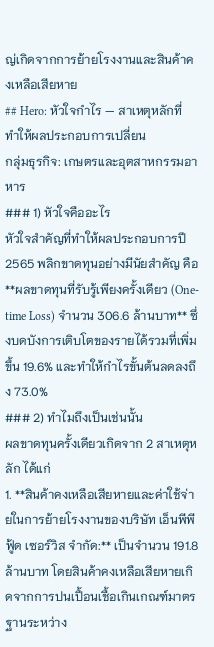ญ่เกิดจากการย้ายโรงงานและสินค้าคงเหลือเสียหาย
## Hero: หัวใจกำไร — สาเหตุหลักที่ทำให้ผลประกอบการเปลี่ยน
กลุ่มธุรกิจ: เกษตรและอุตสาหกรรมอาหาร
### 1) หัวใจคืออะไร
หัวใจสำคัญที่ทำให้ผลประกอบการปี 2565 พลิกขาดทุนอย่างมีนัยสำคัญ คือ **ผลขาดทุนที่รับรู้เพียงครั้งเดียว (One-time Loss) จำนวน 306.6 ล้านบาท** ซึ่งบดบังการเติบโตของรายได้รวมที่เพิ่มขึ้น 19.6% และทำให้กำไรขั้นต้นลดลงถึง 73.0%
### 2) ทำไมถึงเป็นเช่นนั้น
ผลขาดทุนครั้งเดียวเกิดจาก 2 สาเหตุหลัก ได้แก่
1. **สินค้าคงเหลือเสียหายและค่าใช้จ่ายในการย้ายโรงงานของบริษัท เอ็นพีพีฟู้ด เซอร์วิส จำกัด:** เป็นจำนวน 191.8 ล้านบาท โดยสินค้าคงเหลือเสียหายเกิดจากการปนเปื้อนเชื้อเกินเกณฑ์มาตรฐานระหว่าง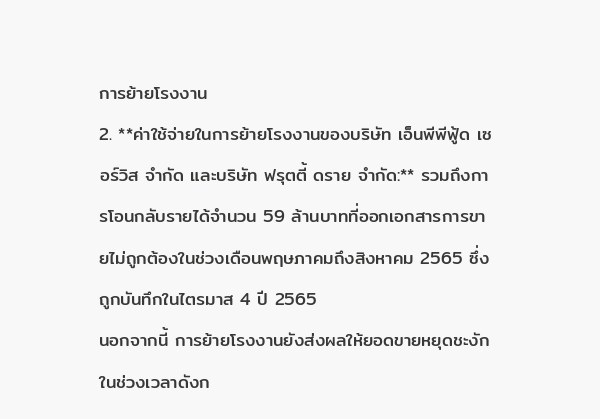การย้ายโรงงาน
2. **ค่าใช้จ่ายในการย้ายโรงงานของบริษัท เอ็นพีพีฟู้ด เซอร์วิส จำกัด และบริษัท ฟรุตตี้ ดราย จำกัด:** รวมถึงการโอนกลับรายได้จำนวน 59 ล้านบาทที่ออกเอกสารการขายไม่ถูกต้องในช่วงเดือนพฤษภาคมถึงสิงหาคม 2565 ซึ่งถูกบันทึกในไตรมาส 4 ปี 2565
นอกจากนี้ การย้ายโรงงานยังส่งผลให้ยอดขายหยุดชะงักในช่วงเวลาดังก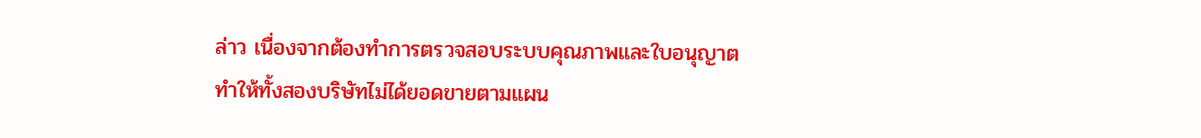ล่าว เนื่องจากต้องทำการตรวจสอบระบบคุณภาพและใบอนุญาต ทำให้ทั้งสองบริษัทไม่ได้ยอดขายตามแผน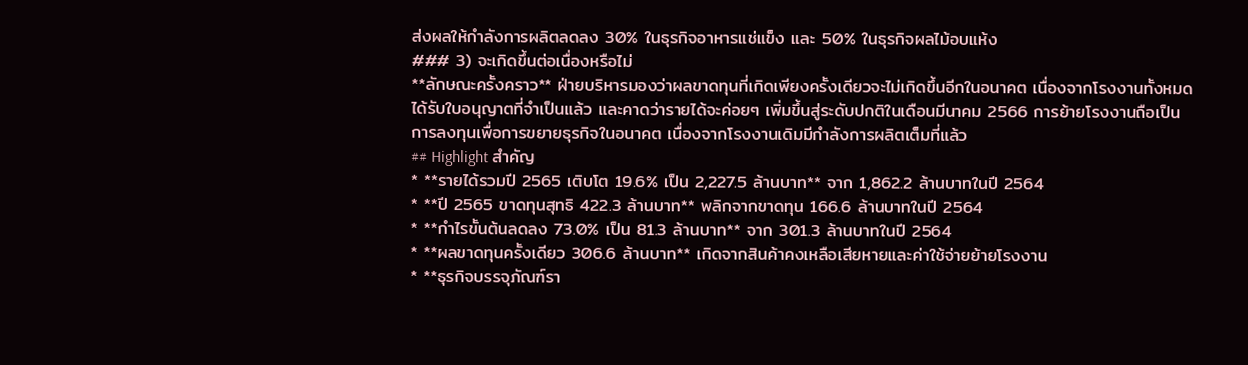ส่งผลให้กำลังการผลิตลดลง 30% ในธุรกิจอาหารแช่แข็ง และ 50% ในธุรกิจผลไม้อบแห้ง
### 3) จะเกิดขึ้นต่อเนื่องหรือไม่
**ลักษณะครั้งคราว** ฝ่ายบริหารมองว่าผลขาดทุนที่เกิดเพียงครั้งเดียวจะไม่เกิดขึ้นอีกในอนาคต เนื่องจากโรงงานทั้งหมดได้รับใบอนุญาตที่จำเป็นแล้ว และคาดว่ารายได้จะค่อยๆ เพิ่มขึ้นสู่ระดับปกติในเดือนมีนาคม 2566 การย้ายโรงงานถือเป็นการลงทุนเพื่อการขยายธุรกิจในอนาคต เนื่องจากโรงงานเดิมมีกำลังการผลิตเต็มที่แล้ว
## Highlight สำคัญ
* **รายได้รวมปี 2565 เติบโต 19.6% เป็น 2,227.5 ล้านบาท** จาก 1,862.2 ล้านบาทในปี 2564
* **ปี 2565 ขาดทุนสุทธิ 422.3 ล้านบาท** พลิกจากขาดทุน 166.6 ล้านบาทในปี 2564
* **กำไรขั้นต้นลดลง 73.0% เป็น 81.3 ล้านบาท** จาก 301.3 ล้านบาทในปี 2564
* **ผลขาดทุนครั้งเดียว 306.6 ล้านบาท** เกิดจากสินค้าคงเหลือเสียหายและค่าใช้จ่ายย้ายโรงงาน
* **ธุรกิจบรรจุภัณฑ์รา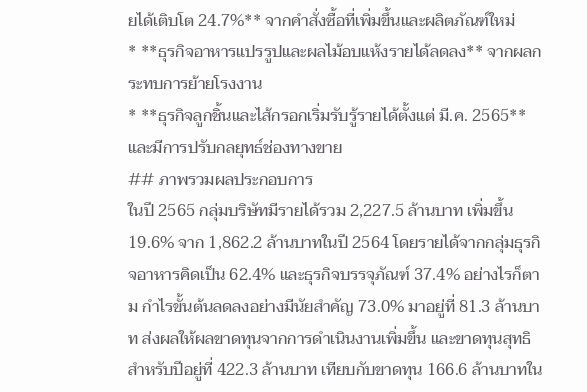ยได้เติบโต 24.7%** จากคำสั่งซื้อที่เพิ่มขึ้นและผลิตภัณฑ์ใหม่
* **ธุรกิจอาหารแปรรูปและผลไม้อบแห้งรายได้ลดลง** จากผลกระทบการย้ายโรงงาน
* **ธุรกิจลูกชิ้นและไส้กรอกเริ่มรับรู้รายได้ตั้งแต่ มี.ค. 2565** และมีการปรับกลยุทธ์ช่องทางขาย
## ภาพรวมผลประกอบการ
ในปี 2565 กลุ่มบริษัทมีรายได้รวม 2,227.5 ล้านบาท เพิ่มขึ้น 19.6% จาก 1,862.2 ล้านบาทในปี 2564 โดยรายได้จากกลุ่มธุรกิจอาหารคิดเป็น 62.4% และธุรกิจบรรจุภัณฑ์ 37.4% อย่างไรก็ตาม กำไรขั้นต้นลดลงอย่างมีนัยสำคัญ 73.0% มาอยู่ที่ 81.3 ล้านบาท ส่งผลให้ผลขาดทุนจากการดำเนินงานเพิ่มขึ้น และขาดทุนสุทธิสำหรับปีอยู่ที่ 422.3 ล้านบาท เทียบกับขาดทุน 166.6 ล้านบาทใน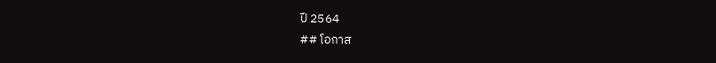ปี 2564
## โอกาส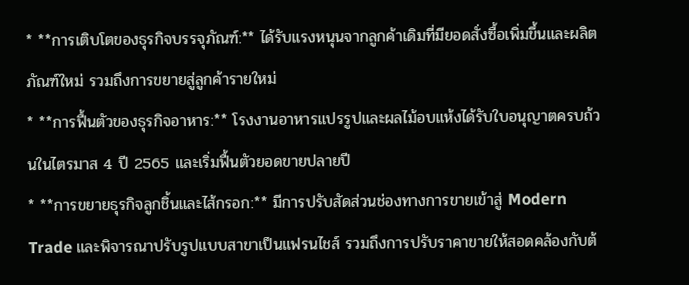* **การเติบโตของธุรกิจบรรจุภัณฑ์:** ได้รับแรงหนุนจากลูกค้าเดิมที่มียอดสั่งซื้อเพิ่มขึ้นและผลิตภัณฑ์ใหม่ รวมถึงการขยายสู่ลูกค้ารายใหม่
* **การฟื้นตัวของธุรกิจอาหาร:** โรงงานอาหารแปรรูปและผลไม้อบแห้งได้รับใบอนุญาตครบถ้วนในไตรมาส 4 ปี 2565 และเริ่มฟื้นตัวยอดขายปลายปี
* **การขยายธุรกิจลูกชิ้นและไส้กรอก:** มีการปรับสัดส่วนช่องทางการขายเข้าสู่ Modern Trade และพิจารณาปรับรูปแบบสาขาเป็นแฟรนไชส์ รวมถึงการปรับราคาขายให้สอดคล้องกับต้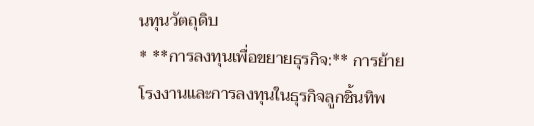นทุนวัตถุดิบ
* **การลงทุนเพื่อขยายธุรกิจ:** การย้ายโรงงานและการลงทุนในธุรกิจลูกชิ้นทิพ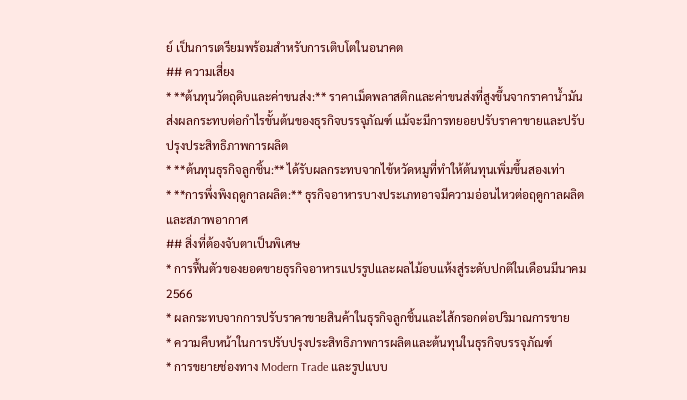ย์ เป็นการเตรียมพร้อมสำหรับการเติบโตในอนาคต
## ความเสี่ยง
* **ต้นทุนวัตถุดิบและค่าขนส่ง:** ราคาเม็ดพลาสติกและค่าขนส่งที่สูงขึ้นจากราคาน้ำมัน ส่งผลกระทบต่อกำไรขั้นต้นของธุรกิจบรรจุภัณฑ์ แม้จะมีการทยอยปรับราคาขายและปรับปรุงประสิทธิภาพการผลิต
* **ต้นทุนธุรกิจลูกชิ้น:** ได้รับผลกระทบจากไข้หวัดหมูที่ทำให้ต้นทุนเพิ่มขึ้นสองเท่า
* **การพึ่งพิงฤดูกาลผลิต:** ธุรกิจอาหารบางประเภทอาจมีความอ่อนไหวต่อฤดูกาลผลิตและสภาพอากาศ
## สิ่งที่ต้องจับตาเป็นพิเศษ
* การฟื้นตัวของยอดขายธุรกิจอาหารแปรรูปและผลไม้อบแห้งสู่ระดับปกติในเดือนมีนาคม 2566
* ผลกระทบจากการปรับราคาขายสินค้าในธุรกิจลูกชิ้นและไส้กรอกต่อปริมาณการขาย
* ความคืบหน้าในการปรับปรุงประสิทธิภาพการผลิตและต้นทุนในธุรกิจบรรจุภัณฑ์
* การขยายช่องทาง Modern Trade และรูปแบบ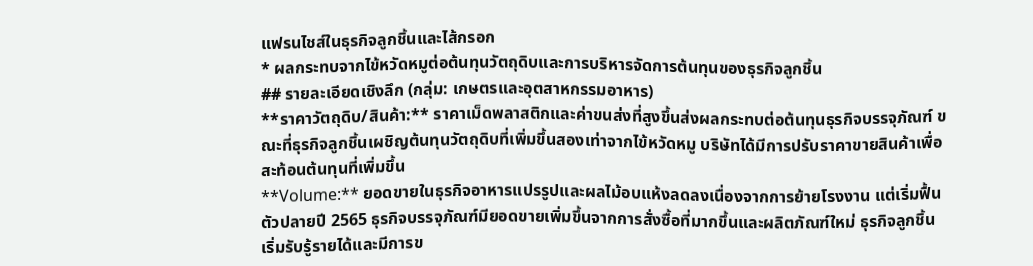แฟรนไชส์ในธุรกิจลูกชิ้นและไส้กรอก
* ผลกระทบจากไข้หวัดหมูต่อต้นทุนวัตถุดิบและการบริหารจัดการต้นทุนของธุรกิจลูกชิ้น
## รายละเอียดเชิงลึก (กลุ่ม: เกษตรและอุตสาหกรรมอาหาร)
**ราคาวัตถุดิบ/สินค้า:** ราคาเม็ดพลาสติกและค่าขนส่งที่สูงขึ้นส่งผลกระทบต่อต้นทุนธุรกิจบรรจุภัณฑ์ ขณะที่ธุรกิจลูกชิ้นเผชิญต้นทุนวัตถุดิบที่เพิ่มขึ้นสองเท่าจากไข้หวัดหมู บริษัทได้มีการปรับราคาขายสินค้าเพื่อสะท้อนต้นทุนที่เพิ่มขึ้น
**Volume:** ยอดขายในธุรกิจอาหารแปรรูปและผลไม้อบแห้งลดลงเนื่องจากการย้ายโรงงาน แต่เริ่มฟื้นตัวปลายปี 2565 ธุรกิจบรรจุภัณฑ์มียอดขายเพิ่มขึ้นจากการสั่งซื้อที่มากขึ้นและผลิตภัณฑ์ใหม่ ธุรกิจลูกชิ้นเริ่มรับรู้รายได้และมีการข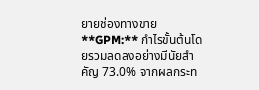ยายช่องทางขาย
**GPM:** กำไรขั้นต้นโดยรวมลดลงอย่างมีนัยสำคัญ 73.0% จากผลกระท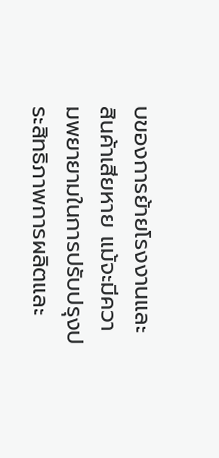บของการย้ายโรงงานและสินค้าเสียหาย แม้จะมีความพยายามในการปรับปรุงประสิทธิภาพการผลิตและ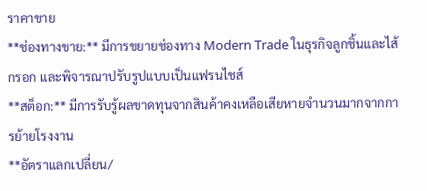ราคาขาย
**ช่องทางขาย:** มีการขยายช่องทาง Modern Trade ในธุรกิจลูกชิ้นและไส้กรอก และพิจารณาปรับรูปแบบเป็นแฟรนไชส์
**สต็อก:** มีการรับรู้ผลขาดทุนจากสินค้าคงเหลือเสียหายจำนวนมากจากการย้ายโรงงาน
**อัตราแลกเปลี่ยน/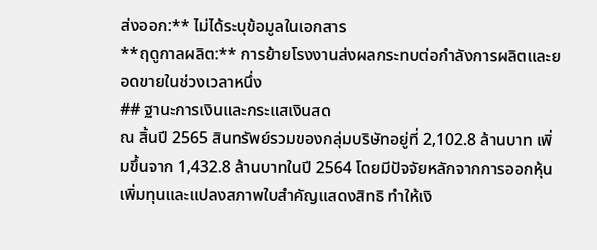ส่งออก:** ไม่ได้ระบุข้อมูลในเอกสาร
**ฤดูกาลผลิต:** การย้ายโรงงานส่งผลกระทบต่อกำลังการผลิตและยอดขายในช่วงเวลาหนึ่ง
## ฐานะการเงินและกระแสเงินสด
ณ สิ้นปี 2565 สินทรัพย์รวมของกลุ่มบริษัทอยู่ที่ 2,102.8 ล้านบาท เพิ่มขึ้นจาก 1,432.8 ล้านบาทในปี 2564 โดยมีปัจจัยหลักจากการออกหุ้นเพิ่มทุนและแปลงสภาพใบสำคัญแสดงสิทธิ ทำให้เงิ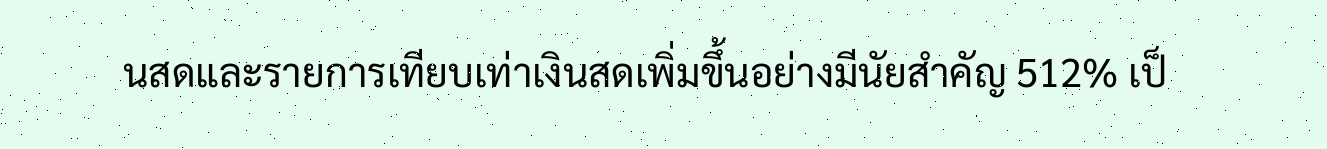นสดและรายการเทียบเท่าเงินสดเพิ่มขึ้นอย่างมีนัยสำคัญ 512% เป็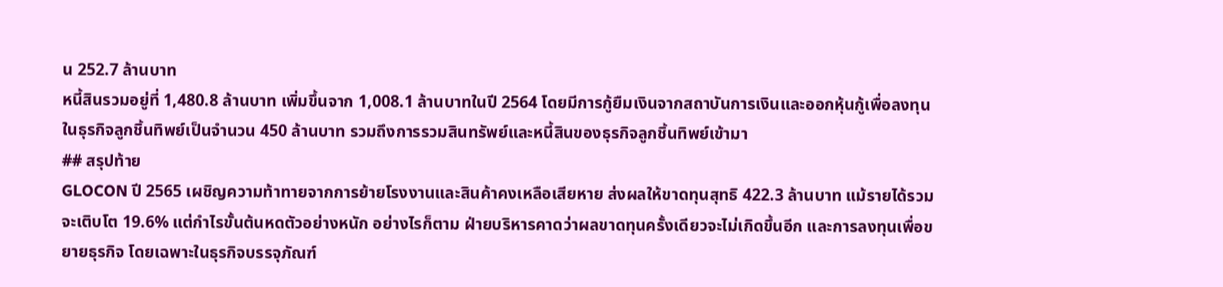น 252.7 ล้านบาท
หนี้สินรวมอยู่ที่ 1,480.8 ล้านบาท เพิ่มขึ้นจาก 1,008.1 ล้านบาทในปี 2564 โดยมีการกู้ยืมเงินจากสถาบันการเงินและออกหุ้นกู้เพื่อลงทุนในธุรกิจลูกชิ้นทิพย์เป็นจำนวน 450 ล้านบาท รวมถึงการรวมสินทรัพย์และหนี้สินของธุรกิจลูกชิ้นทิพย์เข้ามา
## สรุปท้าย
GLOCON ปี 2565 เผชิญความท้าทายจากการย้ายโรงงานและสินค้าคงเหลือเสียหาย ส่งผลให้ขาดทุนสุทธิ 422.3 ล้านบาท แม้รายได้รวมจะเติบโต 19.6% แต่กำไรขั้นต้นหดตัวอย่างหนัก อย่างไรก็ตาม ฝ่ายบริหารคาดว่าผลขาดทุนครั้งเดียวจะไม่เกิดขึ้นอีก และการลงทุนเพื่อขยายธุรกิจ โดยเฉพาะในธุรกิจบรรจุภัณฑ์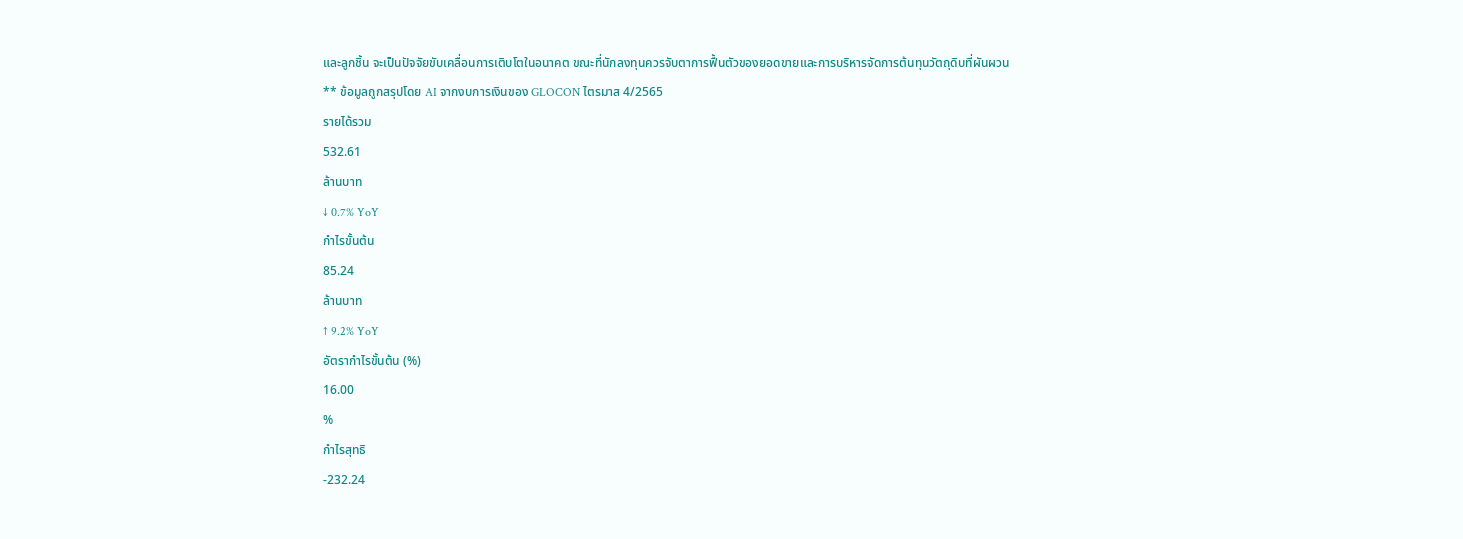และลูกชิ้น จะเป็นปัจจัยขับเคลื่อนการเติบโตในอนาคต ขณะที่นักลงทุนควรจับตาการฟื้นตัวของยอดขายและการบริหารจัดการต้นทุนวัตถุดิบที่ผันผวน
** ข้อมูลถูกสรุปโดย AI จากงบการเงินของ GLOCON ไตรมาส 4/2565
รายได้รวม
532.61
ล้านบาท
↓ 0.7% YoY
กำไรขั้นต้น
85.24
ล้านบาท
↑ 9.2% YoY
อัตรากำไรขั้นต้น (%)
16.00
%
กำไรสุทธิ
-232.24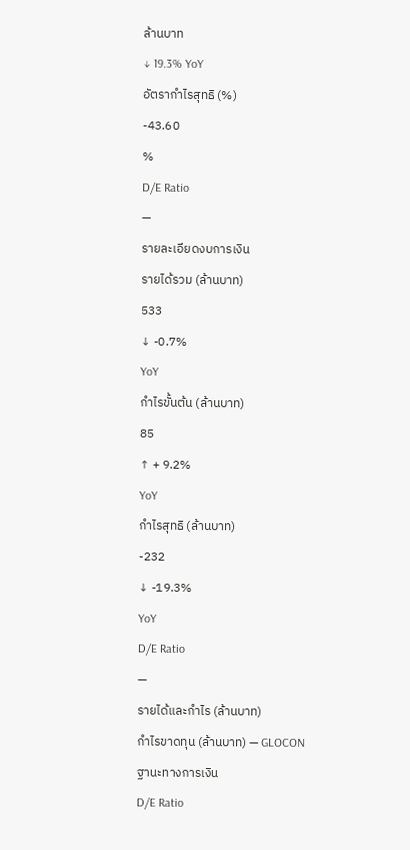ล้านบาท
↓ 19.3% YoY
อัตรากำไรสุทธิ (%)
-43.60
%
D/E Ratio
—
รายละเอียดงบการเงิน
รายได้รวม (ล้านบาท)
533
↓ -0.7%
YoY
กำไรขั้นต้น (ล้านบาท)
85
↑ + 9.2%
YoY
กำไรสุทธิ (ล้านบาท)
-232
↓ -19.3%
YoY
D/E Ratio
—
รายได้และกำไร (ล้านบาท)
กำไรขาดทุน (ล้านบาท) — GLOCON
ฐานะทางการเงิน
D/E Ratio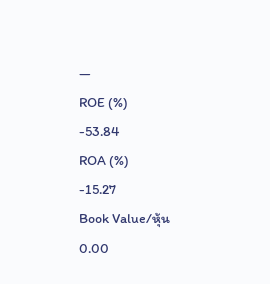—
ROE (%)
-53.84
ROA (%)
-15.27
Book Value/หุ้น
0.00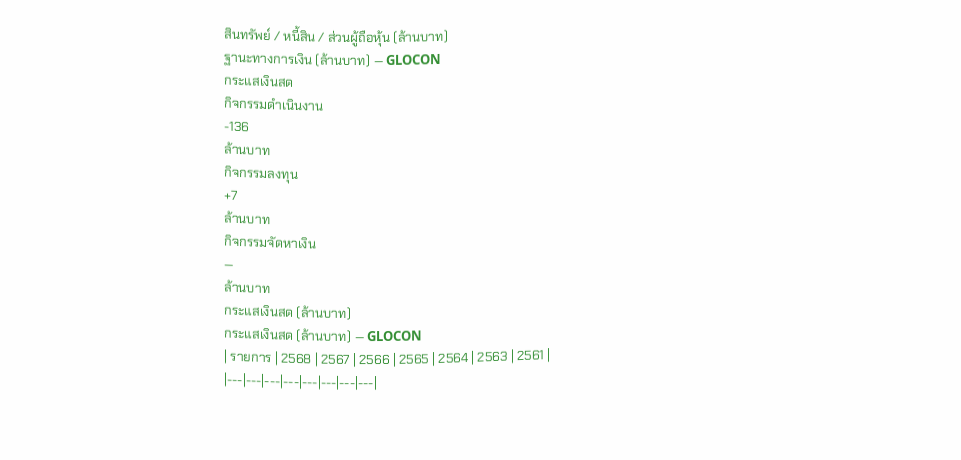สินทรัพย์ / หนี้สิน / ส่วนผู้ถือหุ้น (ล้านบาท)
ฐานะทางการเงิน (ล้านบาท) — GLOCON
กระแสเงินสด
กิจกรรมดำเนินงาน
-136
ล้านบาท
กิจกรรมลงทุน
+7
ล้านบาท
กิจกรรมจัดหาเงิน
—
ล้านบาท
กระแสเงินสด (ล้านบาท)
กระแสเงินสด (ล้านบาท) — GLOCON
| รายการ | 2568 | 2567 | 2566 | 2565 | 2564 | 2563 | 2561 |
|---|---|---|---|---|---|---|---|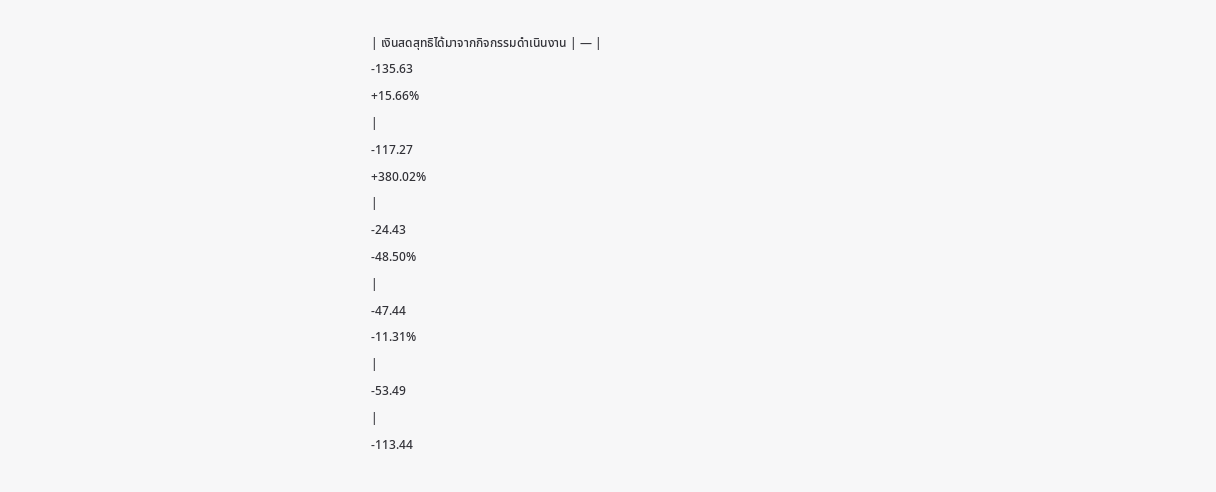| เงินสดสุทธิได้มาจากกิจกรรมดำเนินงาน | — |
-135.63
+15.66%
|
-117.27
+380.02%
|
-24.43
-48.50%
|
-47.44
-11.31%
|
-53.49
|
-113.44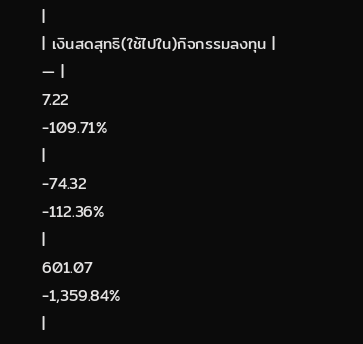|
| เงินสดสุทธิ(ใช้ไปใน)กิจกรรมลงทุน | — |
7.22
-109.71%
|
-74.32
-112.36%
|
601.07
-1,359.84%
|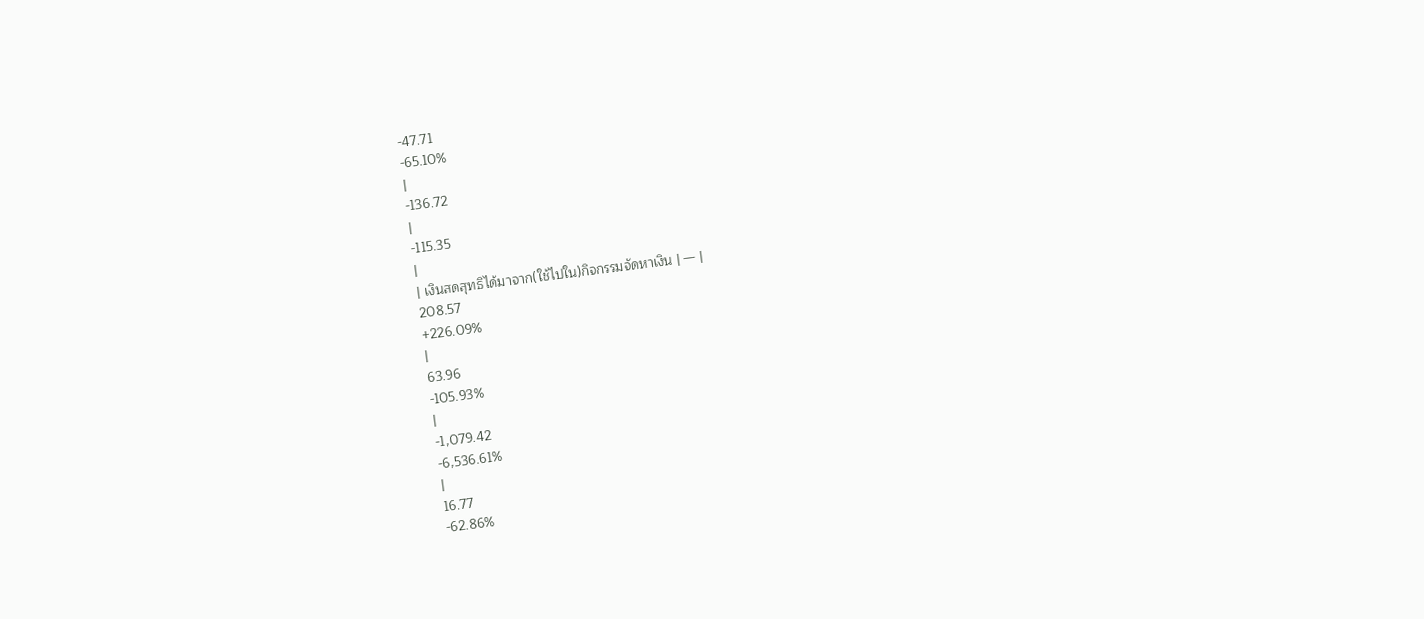-47.71
-65.10%
|
-136.72
|
-115.35
|
| เงินสดสุทธิได้มาจาก(ใช้ไปใน)กิจกรรมจัดหาเงิน | — |
208.57
+226.09%
|
63.96
-105.93%
|
-1,079.42
-6,536.61%
|
16.77
-62.86%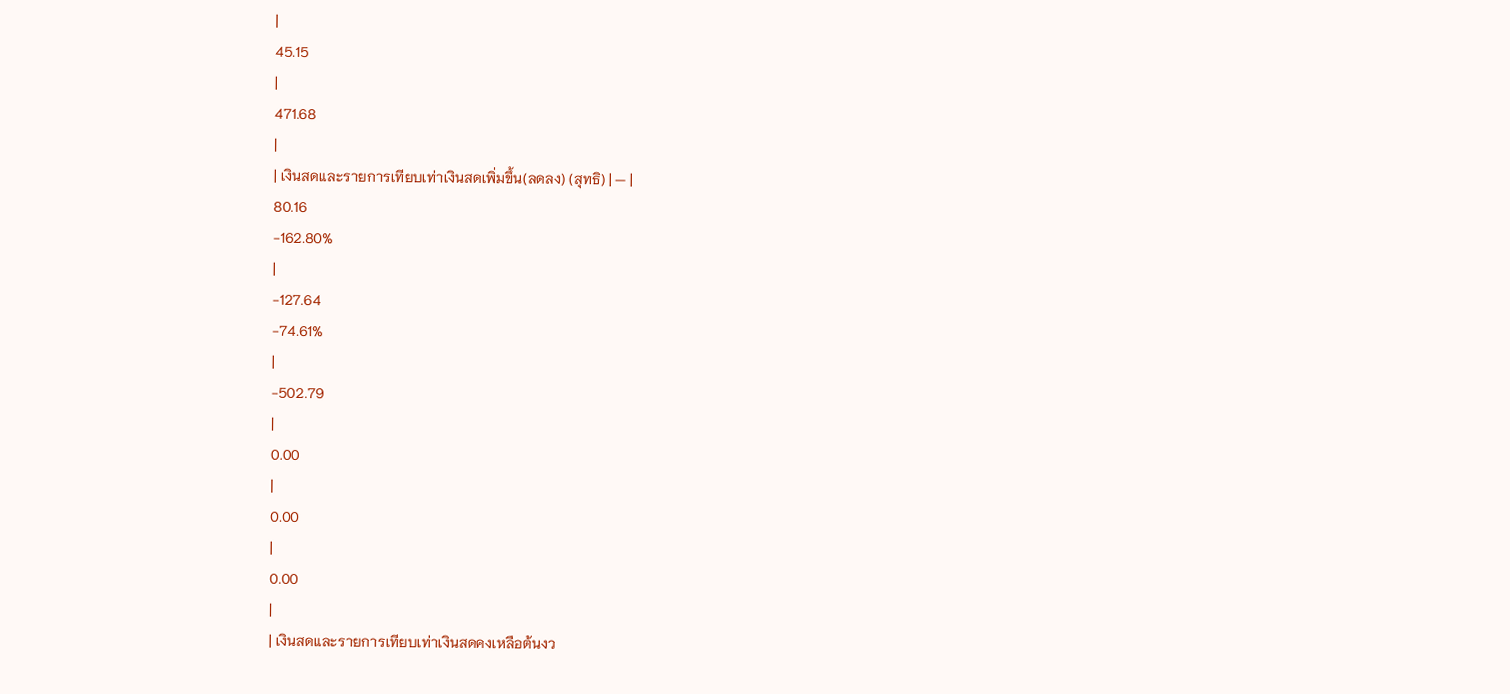|
45.15
|
471.68
|
| เงินสดและรายการเทียบเท่าเงินสดเพิ่มขึ้น(ลดลง) (สุทธิ) | — |
80.16
-162.80%
|
-127.64
-74.61%
|
-502.79
|
0.00
|
0.00
|
0.00
|
| เงินสดและรายการเทียบเท่าเงินสดคงเหลือต้นงว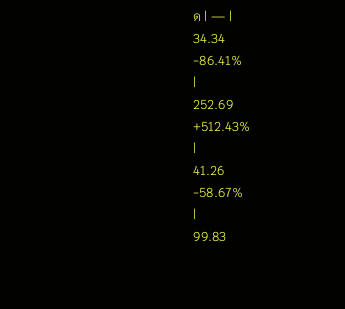ด | — |
34.34
-86.41%
|
252.69
+512.43%
|
41.26
-58.67%
|
99.83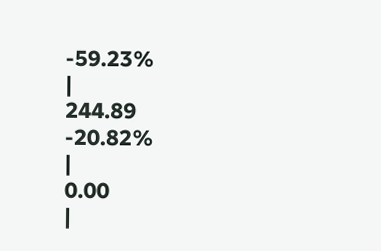-59.23%
|
244.89
-20.82%
|
0.00
|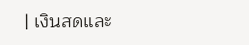| เงินสดและ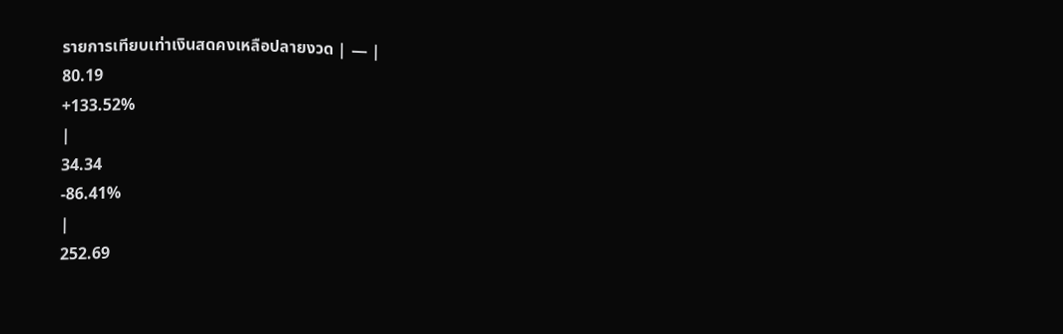รายการเทียบเท่าเงินสดคงเหลือปลายงวด | — |
80.19
+133.52%
|
34.34
-86.41%
|
252.69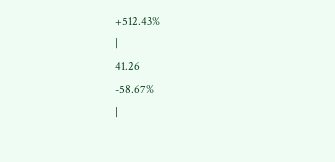+512.43%
|
41.26
-58.67%
|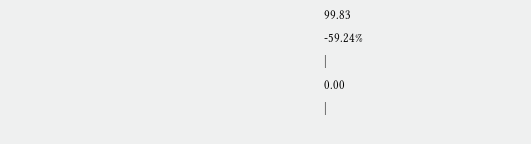99.83
-59.24%
|
0.00
|